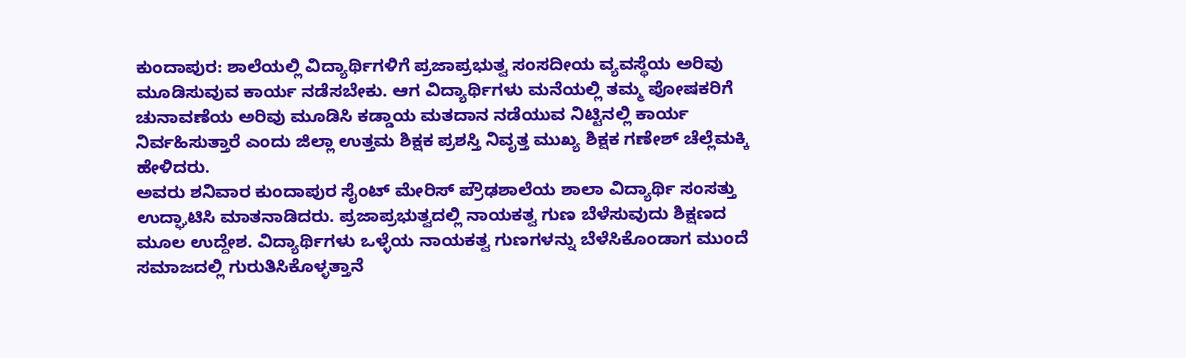ಕುಂದಾಪುರ: ಶಾಲೆಯಲ್ಲಿ ವಿದ್ಯಾರ್ಥಿಗಳಿಗೆ ಪ್ರಜಾಪ್ರಭುತ್ವ ಸಂಸದೀಯ ವ್ಯವಸ್ಥೆಯ ಅರಿವು ಮೂಡಿಸುವುವ ಕಾರ್ಯ ನಡೆಸಬೇಕು. ಆಗ ವಿದ್ಯಾರ್ಥಿಗಳು ಮನೆಯಲ್ಲಿ ತಮ್ಮ ಪೋಷಕರಿಗೆ ಚುನಾವಣೆಯ ಅರಿವು ಮೂಡಿಸಿ ಕಡ್ಡಾಯ ಮತದಾನ ನಡೆಯುವ ನಿಟ್ಟಿನಲ್ಲಿ ಕಾರ್ಯ ನಿರ್ವಹಿಸುತ್ತಾರೆ ಎಂದು ಜಿಲ್ಲಾ ಉತ್ತಮ ಶಿಕ್ಷಕ ಪ್ರಶಸ್ತಿ ನಿವೃತ್ತ ಮುಖ್ಯ ಶಿಕ್ಷಕ ಗಣೇಶ್ ಚೆಲ್ಲೆಮಕ್ಕಿ ಹೇಳಿದರು.
ಅವರು ಶನಿವಾರ ಕುಂದಾಪುರ ಸೈಂಟ್ ಮೇರಿಸ್ ಪ್ರೌಢಶಾಲೆಯ ಶಾಲಾ ವಿದ್ಯಾರ್ಥಿ ಸಂಸತ್ತು ಉದ್ಘಾಟಿಸಿ ಮಾತನಾಡಿದರು. ಪ್ರಜಾಪ್ರಭುತ್ವದಲ್ಲಿ ನಾಯಕತ್ವ ಗುಣ ಬೆಳೆಸುವುದು ಶಿಕ್ಷಣದ ಮೂಲ ಉದ್ದೇಶ. ವಿದ್ಯಾರ್ಥಿಗಳು ಒಳ್ಳೆಯ ನಾಯಕತ್ವ ಗುಣಗಳನ್ನು ಬೆಳೆಸಿಕೊಂಡಾಗ ಮುಂದೆ ಸಮಾಜದಲ್ಲಿ ಗುರುತಿಸಿಕೊಳ್ಳತ್ತಾನೆ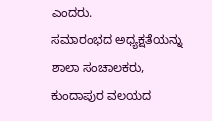ಎಂದರು.
ಸಮಾರಂಭದ ಅಧ್ಯಕ್ಷತೆಯನ್ನು ಶಾಲಾ ಸಂಚಾಲಕರು, ಕುಂದಾಪುರ ವಲಯದ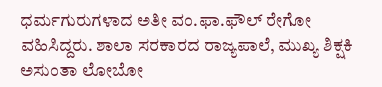ಧರ್ಮಗುರುಗಳಾದ ಅತೀ ವಂ.ಫಾ.ಫೌಲ್ ರೇಗೋ ವಹಿಸಿದ್ದರು. ಶಾಲಾ ಸರಕಾರದ ರಾಜ್ಯಪಾಲೆ, ಮುಖ್ಯ ಶಿಕ್ಷಕಿ ಅಸುಂತಾ ಲೋಬೋ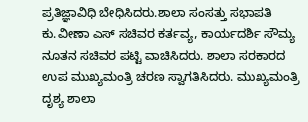ಪ್ರತಿಜ್ಞಾವಿಧಿ ಬೇಧಿಸಿದರು.ಶಾಲಾ ಸಂಸತ್ತು ಸಭಾಪತಿ ಕು.ವೀಣಾ ಎಸ್ ಸಚಿವರ ಕರ್ತವ್ಯ, ಕಾರ್ಯದರ್ಶಿ ಸೌಮ್ಯ ನೂತನ ಸಚಿವರ ಪಟ್ಟಿ ವಾಚಿಸಿದರು. ಶಾಲಾ ಸರಕಾರದ ಉಪ ಮುಖ್ಯಮಂತ್ರಿ ಚರಣ ಸ್ವಾಗತಿಸಿದರು. ಮುಖ್ಯಮಂತ್ರಿ ದೃಶ್ಯ ಶಾಲಾ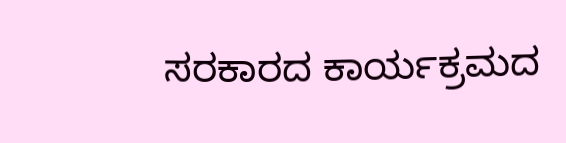ಸರಕಾರದ ಕಾರ್ಯಕ್ರಮದ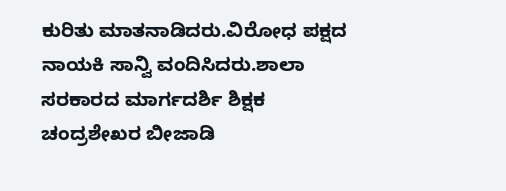ಕುರಿತು ಮಾತನಾಡಿದರು.ವಿರೋಧ ಪಕ್ಷದ ನಾಯಕಿ ಸಾನ್ವಿ ವಂದಿಸಿದರು.ಶಾಲಾ ಸರಕಾರದ ಮಾರ್ಗದರ್ಶಿ ಶಿಕ್ಷಕ ಚಂದ್ರಶೇಖರ ಬೀಜಾಡಿ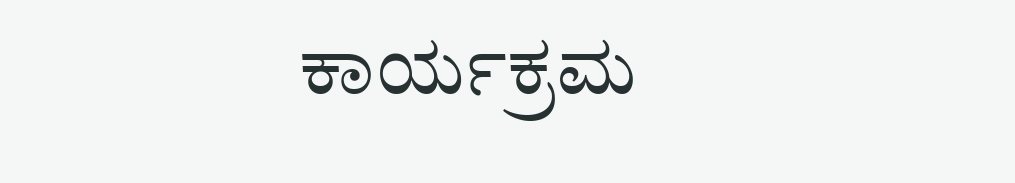ಕಾರ್ಯಕ್ರಮ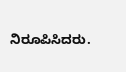ನಿರೂಪಿಸಿದರು.